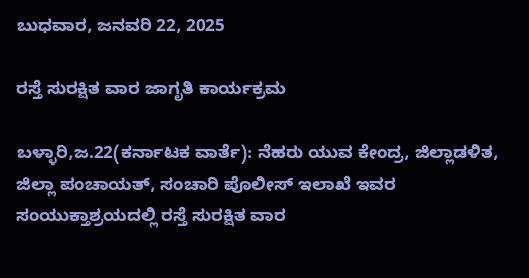ಬುಧವಾರ, ಜನವರಿ 22, 2025

ರಸ್ತೆ ಸುರಕ್ಷಿತ ವಾರ ಜಾಗೃತಿ ಕಾರ್ಯಕ್ರಮ

ಬಳ್ಳಾರಿ,ಜ.22(ಕರ್ನಾಟಕ ವಾರ್ತೆ): ನೆಹರು ಯುವ ಕೇಂದ್ರ, ಜಿಲ್ಲಾಡಳಿತ, ಜಿಲ್ಲಾ ಪಂಚಾಯತ್, ಸಂಚಾರಿ ಪೊಲೀಸ್ ಇಲಾಖೆ ಇವರ ಸಂಯುಕ್ತಾಶ್ರಯದಲ್ಲಿ ರಸ್ತೆ ಸುರಕ್ಷಿತ ವಾರ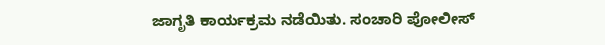ಜಾಗೃತಿ ಕಾರ್ಯಕ್ರಮ ನಡೆಯಿತು. ಸಂಚಾರಿ ಪೋಲೀಸ್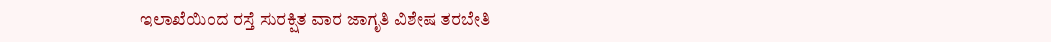ಇಲಾಖೆಯಿಂದ ರಸ್ತೆ ಸುರಕ್ಷಿತ ವಾರ ಜಾಗೃತಿ ವಿಶೇಷ ತರಬೇತಿ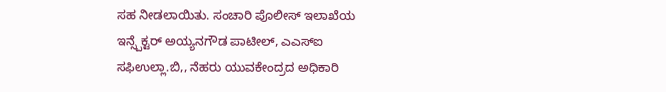ಸಹ ನೀಡಲಾಯಿತು. ಸಂಚಾರಿ ಪೊಲೀಸ್ ಇಲಾಖೆಯ ಇನ್ಸ್ಪೆಕ್ಟರ್ ಅಯ್ಯನಗೌಡ ಪಾಟೀಲ್, ಎಎಸ್‌ಐ ಸಫಿಉಲ್ಲಾ.ಬಿ,, ನೆಹರು ಯುವಕೇಂದ್ರದ ಅಧಿಕಾರಿ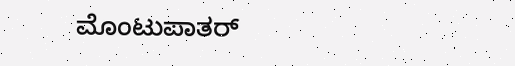ಮೊಂಟುಪಾತರ್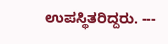ಉಪಸ್ಥಿತರಿದ್ದರು. ---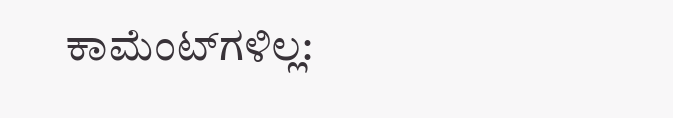ಕಾಮೆಂಟ್‌ಗಳಿಲ್ಲ: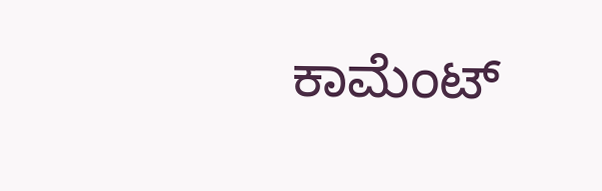ಕಾಮೆಂಟ್‌‌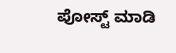ಪೋಸ್ಟ್‌ ಮಾಡಿ